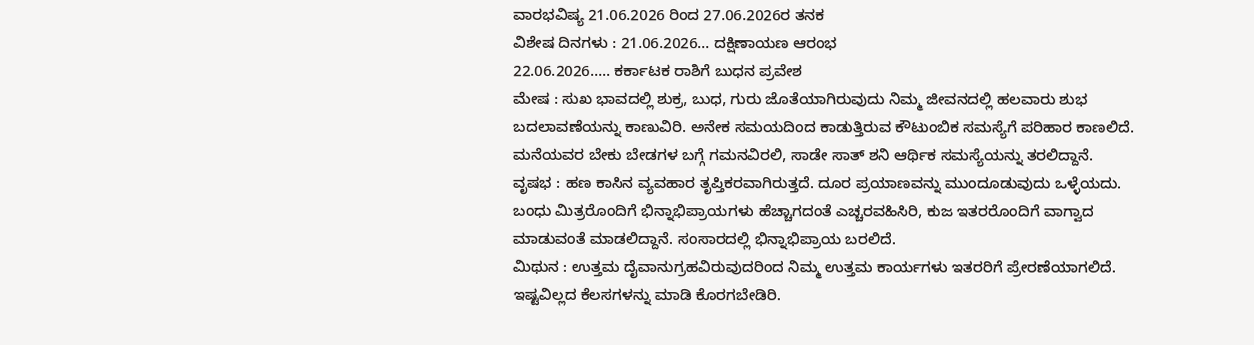ವಾರಭವಿಷ್ಯ 21.06.2026 ರಿಂದ 27.06.2026ರ ತನಕ
ವಿಶೇಷ ದಿನಗಳು : 21.06.2026… ದಕ್ಷಿಣಾಯಣ ಆರಂಭ
22.06.2026….. ಕರ್ಕಾಟಕ ರಾಶಿಗೆ ಬುಧನ ಪ್ರವೇಶ
ಮೇಷ : ಸುಖ ಭಾವದಲ್ಲಿ ಶುಕ್ರ, ಬುಧ, ಗುರು ಜೊತೆಯಾಗಿರುವುದು ನಿಮ್ಮ ಜೀವನದಲ್ಲಿ ಹಲವಾರು ಶುಭ ಬದಲಾವಣೆಯನ್ನು ಕಾಣುವಿರಿ. ಅನೇಕ ಸಮಯದಿಂದ ಕಾಡುತ್ತಿರುವ ಕೌಟುಂಬಿಕ ಸಮಸ್ಯೆಗೆ ಪರಿಹಾರ ಕಾಣಲಿದೆ. ಮನೆಯವರ ಬೇಕು ಬೇಡಗಳ ಬಗ್ಗೆ ಗಮನವಿರಲಿ, ಸಾಡೇ ಸಾತ್ ಶನಿ ಆರ್ಥಿಕ ಸಮಸ್ಯೆಯನ್ನು ತರಲಿದ್ದಾನೆ.
ವೃಷಭ : ಹಣ ಕಾಸಿನ ವ್ಯವಹಾರ ತೃಪ್ತಿಕರವಾಗಿರುತ್ತದೆ. ದೂರ ಪ್ರಯಾಣವನ್ನು ಮುಂದೂಡುವುದು ಒಳ್ಳೆಯದು. ಬಂಧು ಮಿತ್ರರೊಂದಿಗೆ ಭಿನ್ನಾಭಿಪ್ರಾಯಗಳು ಹೆಚ್ಚಾಗದಂತೆ ಎಚ್ಚರವಹಿಸಿರಿ, ಕುಜ ಇತರರೊಂದಿಗೆ ವಾಗ್ವಾದ ಮಾಡುವಂತೆ ಮಾಡಲಿದ್ದಾನೆ. ಸಂಸಾರದಲ್ಲಿ ಭಿನ್ನಾಭಿಪ್ರಾಯ ಬರಲಿದೆ.
ಮಿಥುನ : ಉತ್ತಮ ದೈವಾನುಗ್ರಹವಿರುವುದರಿಂದ ನಿಮ್ಮ ಉತ್ತಮ ಕಾರ್ಯಗಳು ಇತರರಿಗೆ ಪ್ರೇರಣೆಯಾಗಲಿದೆ. ಇಷ್ಟವಿಲ್ಲದ ಕೆಲಸಗಳನ್ನು ಮಾಡಿ ಕೊರಗಬೇಡಿರಿ.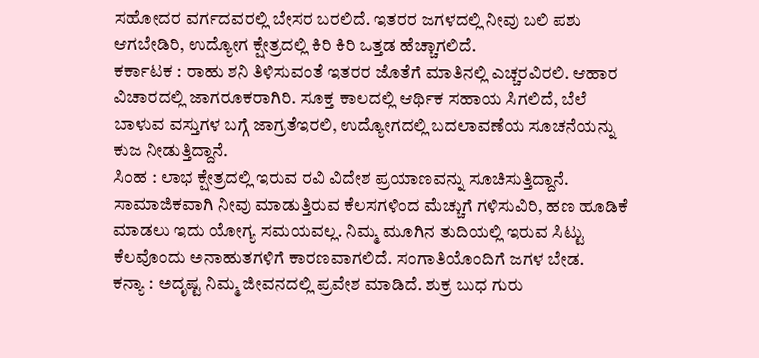ಸಹೋದರ ವರ್ಗದವರಲ್ಲಿ ಬೇಸರ ಬರಲಿದೆ. ಇತರರ ಜಗಳದಲ್ಲಿ ನೀವು ಬಲಿ ಪಶು ಆಗಬೇಡಿರಿ, ಉದ್ಯೋಗ ಕ್ಷೇತ್ರದಲ್ಲಿ ಕಿರಿ ಕಿರಿ ಒತ್ತಡ ಹೆಚ್ಚಾಗಲಿದೆ.
ಕರ್ಕಾಟಕ : ರಾಹು ಶನಿ ತಿಳಿಸುವಂತೆ ಇತರರ ಜೊತೆಗೆ ಮಾತಿನಲ್ಲಿ ಎಚ್ಚರವಿರಲಿ. ಆಹಾರ ವಿಚಾರದಲ್ಲಿ ಜಾಗರೂಕರಾಗಿರಿ. ಸೂಕ್ತ ಕಾಲದಲ್ಲಿ ಆರ್ಥಿಕ ಸಹಾಯ ಸಿಗಲಿದೆ, ಬೆಲೆ ಬಾಳುವ ವಸ್ತುಗಳ ಬಗ್ಗೆ ಜಾಗ್ರತೆಇರಲಿ, ಉದ್ಯೋಗದಲ್ಲಿ ಬದಲಾವಣೆಯ ಸೂಚನೆಯನ್ನು ಕುಜ ನೀಡುತ್ತಿದ್ದಾನೆ.
ಸಿಂಹ : ಲಾಭ ಕ್ಷೇತ್ರದಲ್ಲಿ ಇರುವ ರವಿ ವಿದೇಶ ಪ್ರಯಾಣವನ್ನು ಸೂಚಿಸುತ್ತಿದ್ದಾನೆ. ಸಾಮಾಜಿಕವಾಗಿ ನೀವು ಮಾಡುತ್ತಿರುವ ಕೆಲಸಗಳಿಂದ ಮೆಚ್ಚುಗೆ ಗಳಿಸುವಿರಿ, ಹಣ ಹೂಡಿಕೆ ಮಾಡಲು ಇದು ಯೋಗ್ಯ ಸಮಯವಲ್ಲ. ನಿಮ್ಮ ಮೂಗಿನ ತುದಿಯಲ್ಲಿ ಇರುವ ಸಿಟ್ಟು ಕೆಲವೊಂದು ಅನಾಹುತಗಳಿಗೆ ಕಾರಣವಾಗಲಿದೆ. ಸಂಗಾತಿಯೊಂದಿಗೆ ಜಗಳ ಬೇಡ.
ಕನ್ಯಾ : ಅದೃಷ್ಟ ನಿಮ್ಮ ಜೀವನದಲ್ಲಿ ಪ್ರವೇಶ ಮಾಡಿದೆ. ಶುಕ್ರ ಬುಧ ಗುರು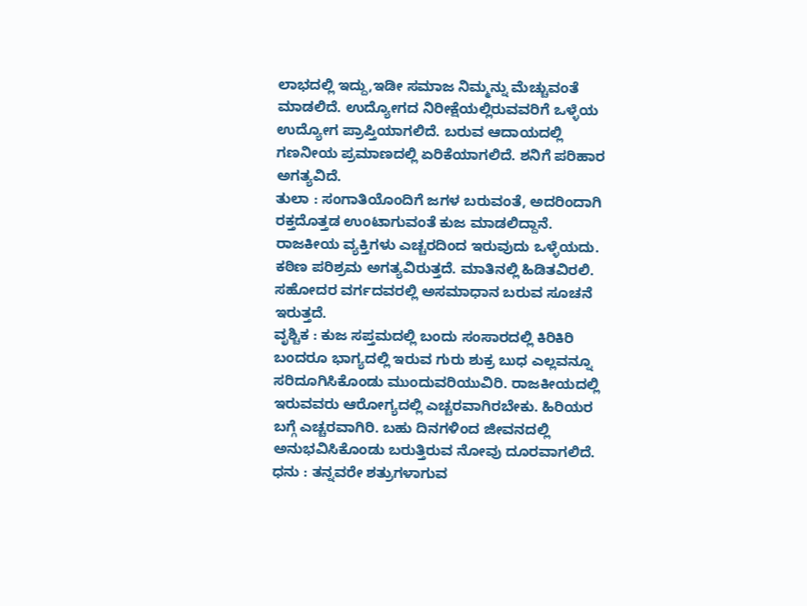ಲಾಭದಲ್ಲಿ ಇದ್ದು,ಇಡೀ ಸಮಾಜ ನಿಮ್ಮನ್ನು ಮೆಚ್ಚುವಂತೆ ಮಾಡಲಿದೆ. ಉದ್ಯೋಗದ ನಿರೀಕ್ಷೆಯಲ್ಲಿರುವವರಿಗೆ ಒಳ್ಳೆಯ ಉದ್ಯೋಗ ಪ್ರಾಪ್ತಿಯಾಗಲಿದೆ. ಬರುವ ಆದಾಯದಲ್ಲಿ ಗಣನೀಯ ಪ್ರಮಾಣದಲ್ಲಿ ಏರಿಕೆಯಾಗಲಿದೆ. ಶನಿಗೆ ಪರಿಹಾರ ಅಗತ್ಯವಿದೆ.
ತುಲಾ : ಸಂಗಾತಿಯೊಂದಿಗೆ ಜಗಳ ಬರುವಂತೆ, ಅದರಿಂದಾಗಿ ರಕ್ತದೊತ್ತಡ ಉಂಟಾಗುವಂತೆ ಕುಜ ಮಾಡಲಿದ್ದಾನೆ. ರಾಜಕೀಯ ವ್ಯಕ್ತಿಗಳು ಎಚ್ಚರದಿಂದ ಇರುವುದು ಒಳ್ಳೆಯದು. ಕಠಿಣ ಪರಿಶ್ರಮ ಅಗತ್ಯವಿರುತ್ತದೆ. ಮಾತಿನಲ್ಲಿ ಹಿಡಿತವಿರಲಿ. ಸಹೋದರ ವರ್ಗದವರಲ್ಲಿ ಅಸಮಾಧಾನ ಬರುವ ಸೂಚನೆ ಇರುತ್ತದೆ.
ವೃಶ್ಚಿಕ : ಕುಜ ಸಪ್ತಮದಲ್ಲಿ ಬಂದು ಸಂಸಾರದಲ್ಲಿ ಕಿರಿಕಿರಿ ಬಂದರೂ ಭಾಗ್ಯದಲ್ಲಿ ಇರುವ ಗುರು ಶುಕ್ರ ಬುಧ ಎಲ್ಲವನ್ನೂ ಸರಿದೂಗಿಸಿಕೊಂಡು ಮುಂದುವರಿಯುವಿರಿ. ರಾಜಕೀಯದಲ್ಲಿ ಇರುವವರು ಆರೋಗ್ಯದಲ್ಲಿ ಎಚ್ಚರವಾಗಿರಬೇಕು. ಹಿರಿಯರ ಬಗ್ಗೆ ಎಚ್ಚರವಾಗಿರಿ. ಬಹು ದಿನಗಳಿಂದ ಜೀವನದಲ್ಲಿ ಅನುಭವಿಸಿಕೊಂಡು ಬರುತ್ತಿರುವ ನೋವು ದೂರವಾಗಲಿದೆ.
ಧನು : ತನ್ನವರೇ ಶತ್ರುಗಳಾಗುವ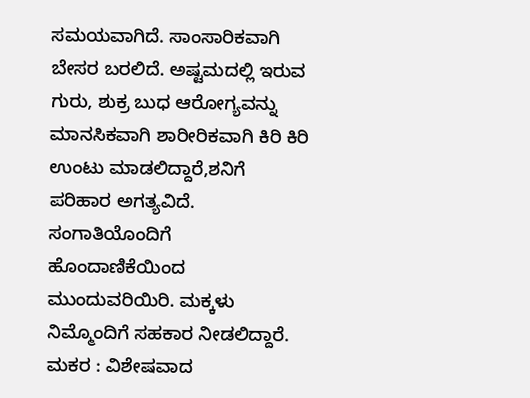ಸಮಯವಾಗಿದೆ. ಸಾಂಸಾರಿಕವಾಗಿ ಬೇಸರ ಬರಲಿದೆ. ಅಷ್ಟಮದಲ್ಲಿ ಇರುವ ಗುರು, ಶುಕ್ರ ಬುಧ ಆರೋಗ್ಯವನ್ನು ಮಾನಸಿಕವಾಗಿ ಶಾರೀರಿಕವಾಗಿ ಕಿರಿ ಕಿರಿ ಉಂಟು ಮಾಡಲಿದ್ದಾರೆ,ಶನಿಗೆ ಪರಿಹಾರ ಅಗತ್ಯವಿದೆ. ಸಂಗಾತಿಯೊಂದಿಗೆ ಹೊಂದಾಣಿಕೆಯಿಂದ ಮುಂದುವರಿಯಿರಿ. ಮಕ್ಕಳು ನಿಮ್ಮೊಂದಿಗೆ ಸಹಕಾರ ನೀಡಲಿದ್ದಾರೆ.
ಮಕರ : ವಿಶೇಷವಾದ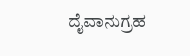ದೈವಾನುಗ್ರಹ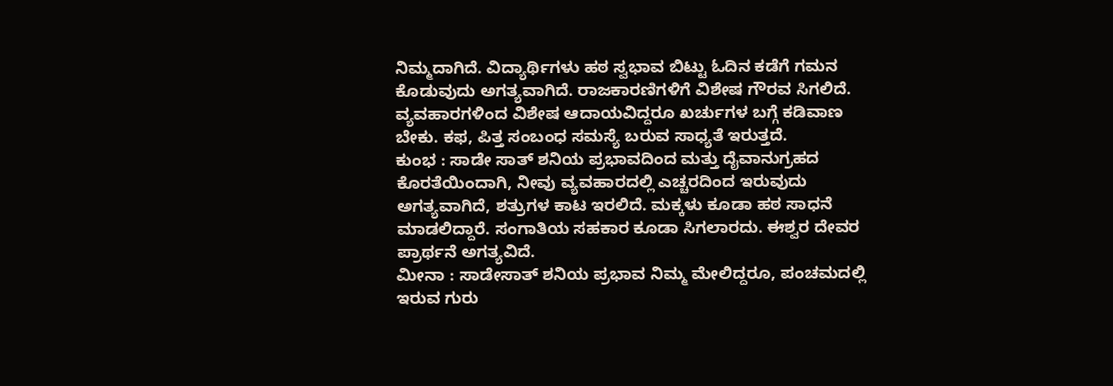ನಿಮ್ಮದಾಗಿದೆ. ವಿದ್ಯಾರ್ಥಿಗಳು ಹಠ ಸ್ವಭಾವ ಬಿಟ್ಟು ಓದಿನ ಕಡೆಗೆ ಗಮನ ಕೊಡುವುದು ಅಗತ್ಯವಾಗಿದೆ. ರಾಜಕಾರಣಿಗಳಿಗೆ ವಿಶೇಷ ಗೌರವ ಸಿಗಲಿದೆ. ವ್ಯವಹಾರಗಳಿಂದ ವಿಶೇಷ ಆದಾಯವಿದ್ದರೂ ಖರ್ಚುಗಳ ಬಗ್ಗೆ ಕಡಿವಾಣ ಬೇಕು. ಕಫ, ಪಿತ್ತ ಸಂಬಂಧ ಸಮಸ್ಯೆ ಬರುವ ಸಾಧ್ಯತೆ ಇರುತ್ತದೆ.
ಕುಂಭ : ಸಾಡೇ ಸಾತ್ ಶನಿಯ ಪ್ರಭಾವದಿಂದ ಮತ್ತು ದೈವಾನುಗ್ರಹದ ಕೊರತೆಯಿಂದಾಗಿ, ನೀವು ವ್ಯವಹಾರದಲ್ಲಿ ಎಚ್ಚರದಿಂದ ಇರುವುದು ಅಗತ್ಯವಾಗಿದೆ, ಶತ್ರುಗಳ ಕಾಟ ಇರಲಿದೆ. ಮಕ್ಕಳು ಕೂಡಾ ಹಠ ಸಾಧನೆ ಮಾಡಲಿದ್ದಾರೆ. ಸಂಗಾತಿಯ ಸಹಕಾರ ಕೂಡಾ ಸಿಗಲಾರದು. ಈಶ್ವರ ದೇವರ ಪ್ರಾರ್ಥನೆ ಅಗತ್ಯವಿದೆ.
ಮೀನಾ : ಸಾಡೇಸಾತ್ ಶನಿಯ ಪ್ರಭಾವ ನಿಮ್ಮ ಮೇಲಿದ್ದರೂ, ಪಂಚಮದಲ್ಲಿ ಇರುವ ಗುರು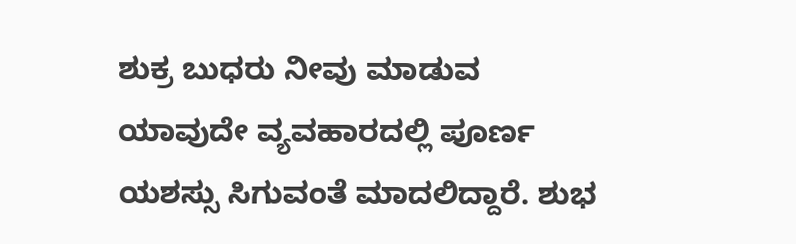ಶುಕ್ರ ಬುಧರು ನೀವು ಮಾಡುವ ಯಾವುದೇ ವ್ಯವಹಾರದಲ್ಲಿ ಪೂರ್ಣ ಯಶಸ್ಸು ಸಿಗುವಂತೆ ಮಾದಲಿದ್ದಾರೆ. ಶುಭ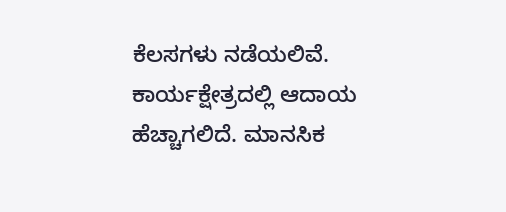ಕೆಲಸಗಳು ನಡೆಯಲಿವೆ. ಕಾರ್ಯಕ್ಷೇತ್ರದಲ್ಲಿ ಆದಾಯ ಹೆಚ್ಚಾಗಲಿದೆ. ಮಾನಸಿಕ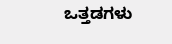ಒತ್ತಡಗಳು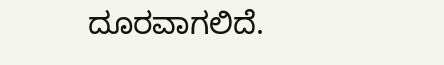ದೂರವಾಗಲಿದೆ.